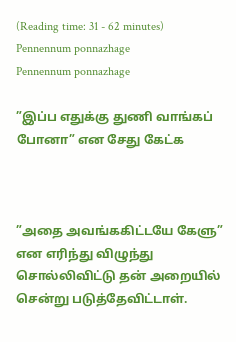(Reading time: 31 - 62 minutes)
Pennennum ponnazhage
Pennennum ponnazhage

”இப்ப எதுக்கு துணி வாங்கப் போனா” என சேது கேட்க



”அதை அவங்ககிட்டயே கேளு” என எரிந்து விழுந்து சொல்லிவிட்டு தன் அறையில் சென்று படுத்தேவிட்டாள்.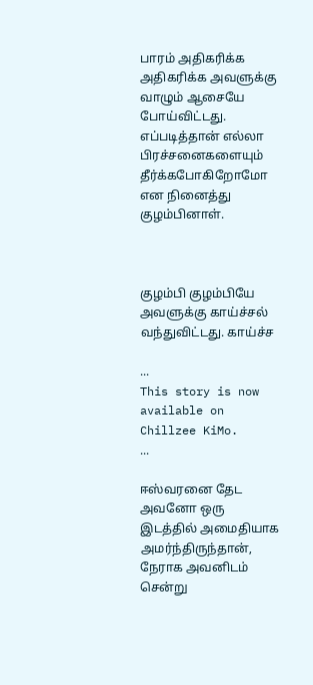பாரம் அதிகரிக்க அதிகரிக்க அவளுக்கு வாழும் ஆசையே போய்விட்டது. எப்படித்தான் எல்லா பிரச்சனைகளையும் தீர்க்கபோகிறோமோ என நினைத்து குழம்பினாள்.



குழம்பி குழம்பியே அவளுக்கு காய்ச்சல் வந்துவிட்டது. காய்ச்ச

...
This story is now available on Chillzee KiMo.
...

ஈஸ்வரனை தேட அவனோ ஒரு இடத்தில் அமைதியாக அமர்ந்திருந்தான், நேராக அவனிடம் சென்று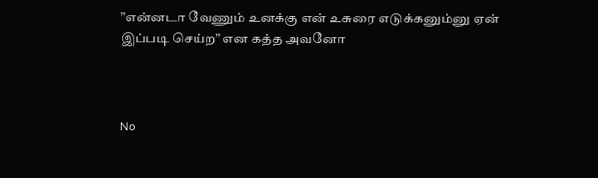”என்னடா வேணும் உனக்கு என் உசுரை எடுக்கனும்னு ஏன் இப்படி செய்ற” என கத்த அவனோ



No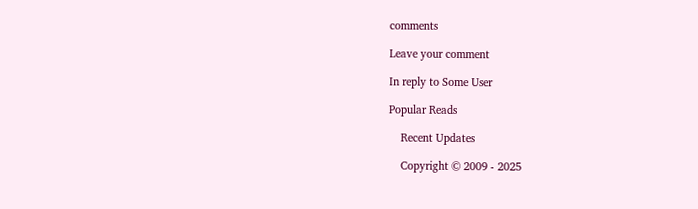comments

Leave your comment

In reply to Some User

Popular Reads

    Recent Updates

    Copyright © 2009 - 2025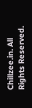Chillzee.in. All Rights Reserved.